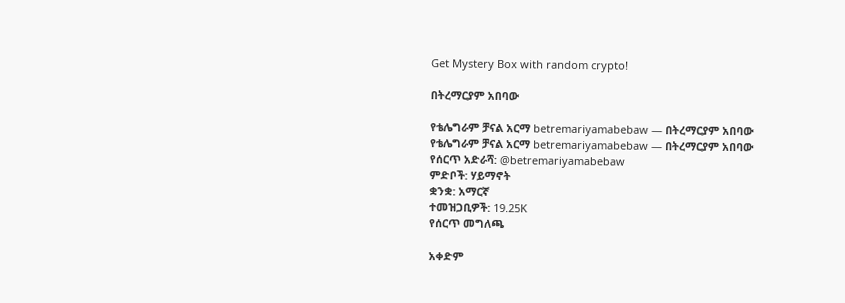Get Mystery Box with random crypto!

በትረማርያም አበባው

የቴሌግራም ቻናል አርማ betremariyamabebaw — በትረማርያም አበባው
የቴሌግራም ቻናል አርማ betremariyamabebaw — በትረማርያም አበባው
የሰርጥ አድራሻ: @betremariyamabebaw
ምድቦች: ሃይማኖት
ቋንቋ: አማርኛ
ተመዝጋቢዎች: 19.25K
የሰርጥ መግለጫ

አቀድም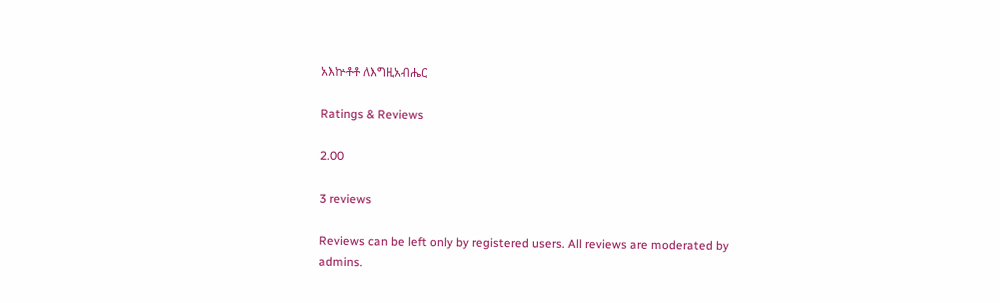አእኵቶቶ ለእግዚአብሔር

Ratings & Reviews

2.00

3 reviews

Reviews can be left only by registered users. All reviews are moderated by admins.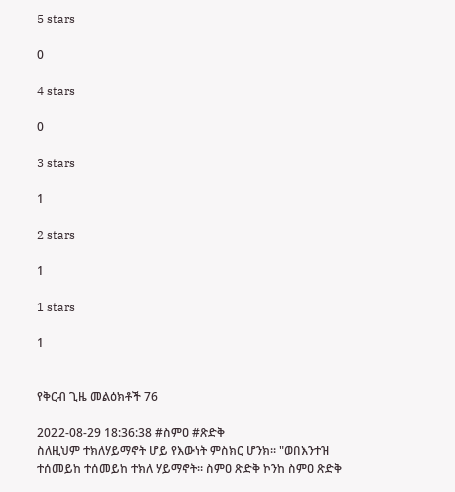5 stars

0

4 stars

0

3 stars

1

2 stars

1

1 stars

1


የቅርብ ጊዜ መልዕክቶች 76

2022-08-29 18:36:38 #ስምዐ #ጽድቅ
ስለዚህም ተክለሃይማኖት ሆይ የእውነት ምስክር ሆንክ። "ወበእንተዝ ተሰመይከ ተሰመይከ ተክለ ሃይማኖት። ስምዐ ጽድቅ ኮንከ ስምዐ ጽድቅ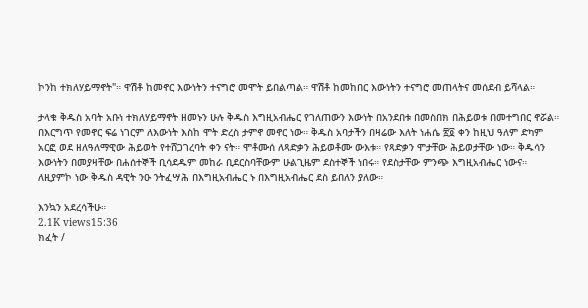ኮንከ ተክለሃይማኖት"። ዋሽቶ ከመኖር እውነትን ተናግሮ መሞት ይበልጣል። ዋሽቶ ከመከበር እውነትን ተናግሮ መጠላትና መሰደብ ይሻላል።

ታላቁ ቅዱስ አባት አቡነ ተክለሃይማኖት ዘመኑን ሁሉ ቅዱስ እግዚአብሔር የገለጠውን እውነት በአንደበቱ በመስበክ በሕይወቱ በመተግበር ኖሯል። በእርግጥ የመኖር ፍሬ ነገርም ለእውነት እስከ ሞት ድረስ ታምኖ መኖር ነው። ቅዱስ አባታችን በዛሬው እለት ነሐሴ ፳፬ ቀን ከዚህ ዓለም ድካም አርፎ ወደ ዘለዓለማዊው ሕይወት የተሸጋገረባት ቀን ናት። ሞቶሙሰ ለጻድቃን ሕይወቶሙ ውእቱ። የጻድቃን ሞታቸው ሕይወታቸው ነው። ቅዱሳን እውነትን በመያዛቸው በሐሰተኞች ቢሳደዱም መከራ ቢደርስባቸውም ሁልጊዜም ደስተኞች ነበሩ። የደስታቸው ምንጭ እግዚአብሔር ነውና። ለዚያምኮ ነው ቅዱስ ዳዊት ንዑ ንትፈሣሕ በእግዚአብሔር ኑ በእግዚአብሔር ደስ ይበለን ያለው።

እንኳን አደረሳችሁ።
2.1K views15:36
ክፈት /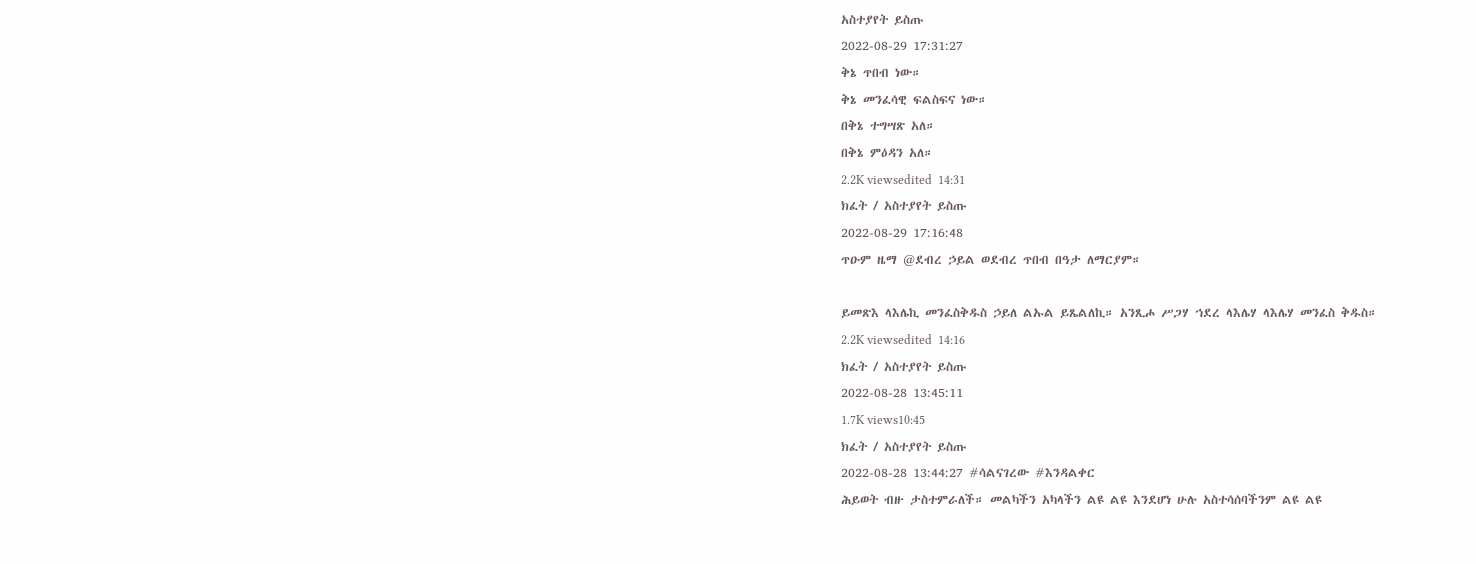አስተያየት ይስጡ
2022-08-29 17:31:27
ቅኔ ጥበብ ነው።
ቅኔ መንፈሳዊ ፍልስፍና ነው።
በቅኔ ተግሣጽ አለ።
በቅኔ ምዕዳን አለ።
2.2K viewsedited  14:31
ክፈት / አስተያየት ይስጡ
2022-08-29 17:16:48
ጥዑም ዜማ @ደብረ ኃይል ወደብረ ጥበብ በዓታ ለማርያም።

ይመጽእ ላእሌኪ መንፈስቅዱስ ኃይለ ልኡል ይጼልለኪ። አንጺሖ ሥጋሃ ኀደረ ላእሌሃ ላእሌሃ መንፈስ ቅዱስ።
2.2K viewsedited  14:16
ክፈት / አስተያየት ይስጡ
2022-08-28 13:45:11
1.7K views10:45
ክፈት / አስተያየት ይስጡ
2022-08-28 13:44:27 #ሳልናገረው #እንዳልቀር
ሕይወት ብዙ ታስተምራለች። መልካችን አካላችን ልዩ ልዩ እንደሆነ ሁሉ አስተሳሰባችንም ልዩ ልዩ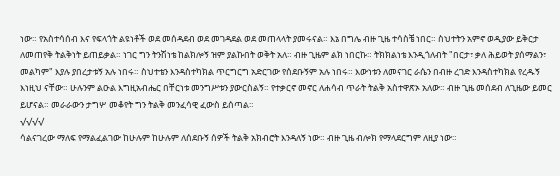ነው። የአስተሳሰብ እና የፍላጎት ልዩነቶች ወደ መሰዳደብ ወደ መገዳደል ወደ መጠላላት ያመሩናል። እኔ በግሌ ብዙ ጊዜ ተሳስቼ ነበር። ስህተትን አምኖ ወዲያው ይቅርታ ለመጠየቅ ትልቅነት ይጠይቃል። ነገር ግን ትንሽነቴ ከልክሎኝ ዝም ያልኩበት ወቅት አለ። ብዙ ጊዜም ልክ ነበርኩ። ትክክልነቴ እንዲጎለብት "በርታ፣ ቃለ ሕይወት ያሰማልን፣ መልካም" እያሉ ያበረታቱኝ አሉ ነበሩ። ስህተቴን እንዳስተካክል ጥርግርግ አድርገው የሰደቡኝም አሉ ነበሩ። እውነቱን ለመናገር ራሴን በብዙ ረገድ እንዳስተካክል የረዱኝ እነዚህ ናቸው። ሁሉንም ልዑል እግዚአብሔር በቸርነቱ መንግሥቱን ያውርስልኝ። የተቃርኖ መኖር ለሐሳብ ጥራት ትልቅ አስተዋጽኦ አለው። ብዙ ጊዜ መሰደብ ለጊዜው ይመር ይሆናል። መራራውን ታግሦ መቆየት ግን ትልቅ መንፈሳዊ ፈውስ ይሰጣል።
√√√√
ሳልናገረው ማለፍ የማልፈልገው ከሁሉም ከሁሉም ለሰደቡኝ ሰዎች ትልቅ አክብሮት እንዳለኝ ነው። ብዙ ጊዜ ብሎክ የማላደርግም ለዚያ ነው።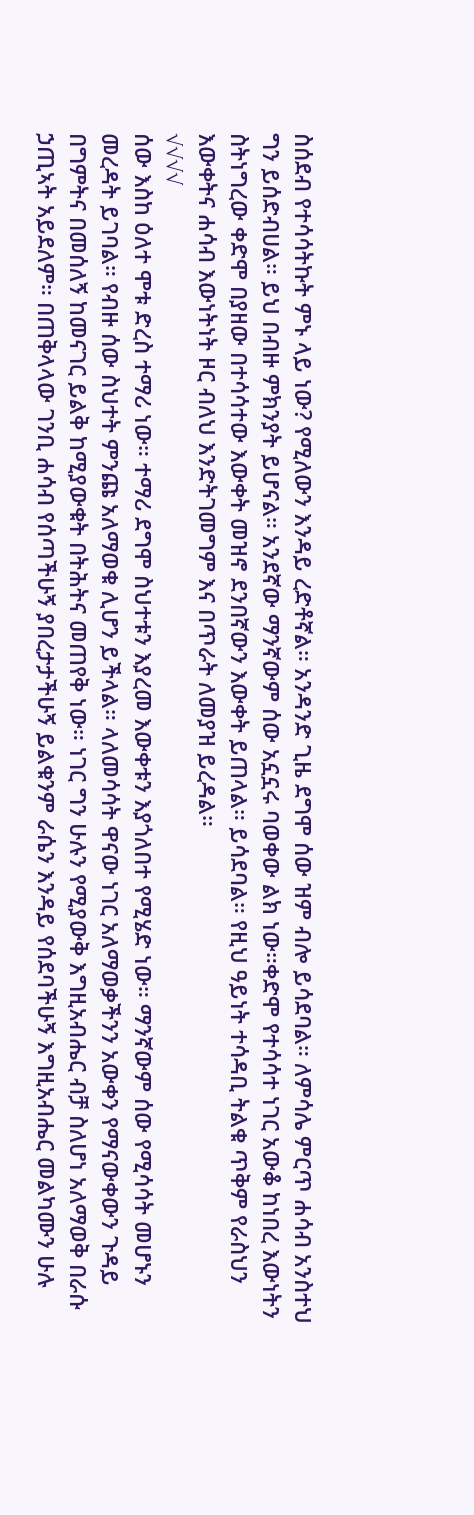ስሰደብ የተሳሳትኩት ምኑ ላይ ነው? የሚለውን እንዳይ ረድቶኛል። አንዳንድ ጊዜ ደግሞ ሰው ዝም ብሎ ይሳደባል። ለምሳሌ ምርጥ ሐሳብ አንስተህ ግን ይሰድብሀል። ይህ በብዙ ምክንያት ይሆናል። አንደኛው ማንኛውም ሰው አኗኗሩ ባወቀው ልክ ነው።ቀድሞ የተሳሳተ ነገር አውቆ ከነበረ እውነትን ስትነግረው ቀድሞ በያዘው በተሳሳተው እውቀት መዝኖ ደንበኛውን እውቀት ይጠላል። ይሳደባል። የዚህ ዓይነት ተሳዳቢ ትልቁ ጥቅም የራስህን እውቀትና ሐሳብ እውነትነት ዞር ብለህ እንድትገመግም እና በጥራት ለመያዝ ይረዳል።
√√√√
ሰው እስከ ዕለተ ሞቱ ድረስ ተማሪ ነው። ተማሪ ደግሞ ስህተቱን እያረመ እውቀቱን እያጎለበተ የሚሄድ ነው። ማንኛውም ሰው የሚሳሳት መሆኑን መረዳት ይገባል። የብዙ ሰው ስህተት ምንጩ አለማወቁ ሊሆን ይችላል። ላለመሳሳት ዋናው ነገር አለማወቃችንን አውቀን የማናውቀውን ጉዳይ በግምትና በመሰለኝ ከመናገር ይልቅ ከሚያውቁት በትሕትና መጠየቅ ነው። ነገር ግን ሁሉን የሚያውቅ እግዚአብሔር ብቻ ስለሆነ አለማወቅ በራሱ ኃጢኣት አይደለም። በጠቅላላው ገንቢ ሐሳብ የሰጣችሁኝ ያበረታታችሁኝ ይልቁንም ራሴን እንዳይ የሰደባችሁኝ እግዚአብሔር መልካሙን ሁሉ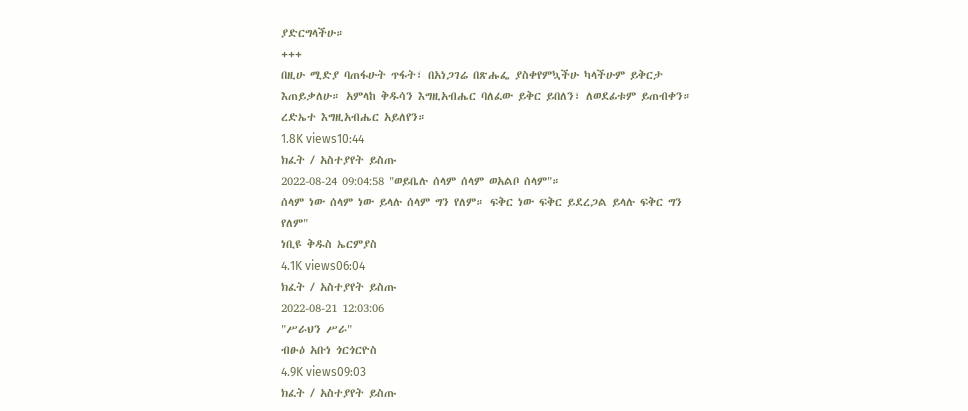ያድርግላችሁ።
+++
በዚሁ ሚድያ ባጠፋሁት ጥፋት፣ በአነጋገሬ በጽሑፌ ያስቀየምኳችሁ ካላችሁም ይቅርታ እጠይቃለሁ። አምላከ ቅዱሳን እግዚአብሔር ባለፈው ይቅር ይበለን፣ ለወደፊቱም ይጠብቀን። ረድኤተ እግዚአብሔር አይለየን።
1.8K views10:44
ክፈት / አስተያየት ይስጡ
2022-08-24 09:04:58 "ወይቤሉ ሰላም ሰላም ወአልቦ ሰላም"።
ሰላም ነው ሰላም ነው ይላሉ ሰላም ግን የለም። ፍቅር ነው ፍቅር ይደረጋል ይላሉ ፍቅር ግን የለም"
ነቢዩ ቅዱስ ኤርምያስ
4.1K views06:04
ክፈት / አስተያየት ይስጡ
2022-08-21 12:03:06
"ሥራህን ሥራ"
ብፁዕ አቡነ ጎርጎርዮስ
4.9K views09:03
ክፈት / አስተያየት ይስጡ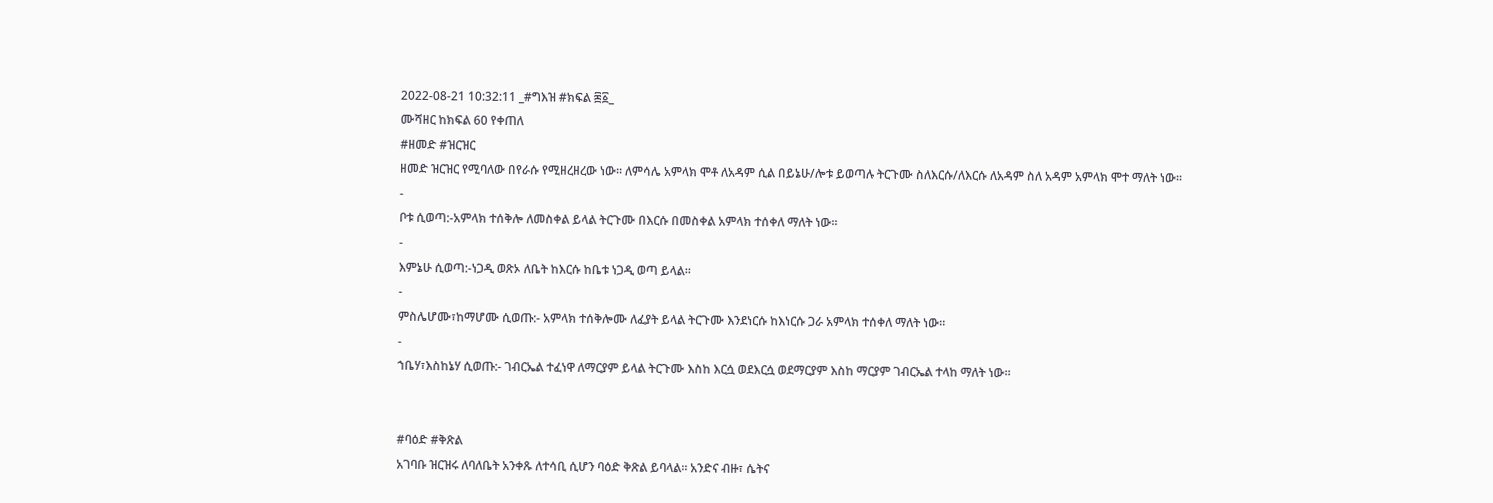2022-08-21 10:32:11 _#ግእዝ #ክፍል ፷፩_
ሙሻዘር ከክፍል 60 የቀጠለ
#ዘመድ #ዝርዝር
ዘመድ ዝርዝር የሚባለው በየራሱ የሚዘረዘረው ነው። ለምሳሌ አምላክ ሞቶ ለአዳም ሲል በይኔሁ/ሎቱ ይወጣሉ ትርጉሙ ስለእርሱ/ለእርሱ ለአዳም ስለ አዳም አምላክ ሞተ ማለት ነው።
-
ቦቱ ሲወጣ:-አምላክ ተሰቅሎ ለመስቀል ይላል ትርጉሙ በእርሱ በመስቀል አምላክ ተሰቀለ ማለት ነው።
-
እምኔሁ ሲወጣ:-ነጋዲ ወጽኦ ለቤት ከእርሱ ከቤቱ ነጋዲ ወጣ ይላል።
-
ምስሌሆሙ፣ከማሆሙ ሲወጡ:- አምላክ ተሰቅሎሙ ለፈያት ይላል ትርጉሙ እንደነርሱ ከእነርሱ ጋራ አምላክ ተሰቀለ ማለት ነው።
-
ኀቤሃ፣እስከኔሃ ሲወጡ:- ገብርኤል ተፈነዋ ለማርያም ይላል ትርጉሙ እስከ እርሷ ወደእርሷ ወደማርያም እስከ ማርያም ገብርኤል ተላከ ማለት ነው።


#ባዕድ #ቅጽል
አገባቡ ዝርዝሩ ለባለቤት አንቀጹ ለተሳቢ ሲሆን ባዕድ ቅጽል ይባላል። አንድና ብዙ፣ ሴትና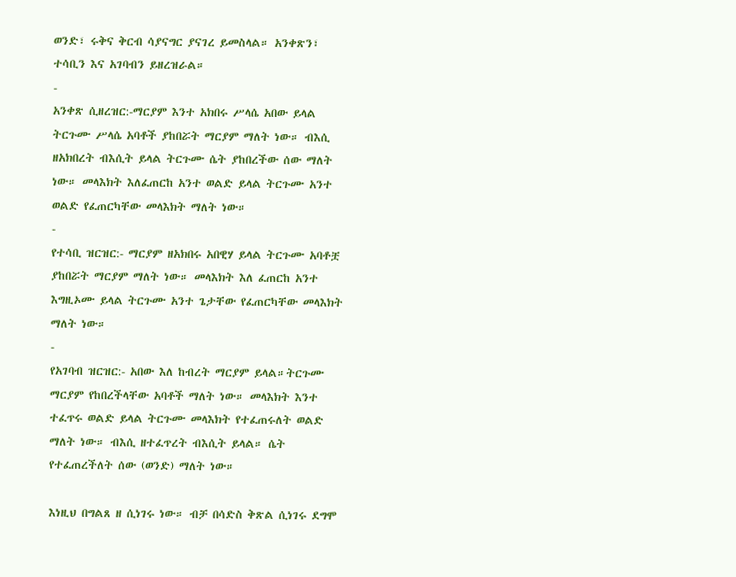ወንድ፣ ሩቅና ቅርብ ሳያናግር ያናገረ ይመስላል። አንቀጽን፣ ተሳቢን እና አገባብን ይዘረዝራል።
-
አንቀጽ ሲዘረዝር:-ማርያም እንተ አክበሩ ሥላሴ አበው ይላል ትርጉሙ ሥላሴ አባቶች ያከበሯት ማርያም ማለት ነው። ብእሲ ዘአክበረት ብእሲት ይላል ትርጉሙ ሴት ያከበረችው ሰው ማለት ነው። መላእክት እለፈጠርከ አንተ ወልድ ይላል ትርጉሙ አንተ ወልድ የፈጠርካቸው መላእክት ማለት ነው።
-
የተሳቢ ዝርዝር:- ማርያም ዘአክበሩ አበዊሃ ይላል ትርጉሙ አባቶቿ ያከበሯት ማርያም ማለት ነው። መላእክት እለ ፈጠርከ አንተ እግዚኦሙ ይላል ትርጉሙ አንተ ጌታቸው የፈጠርካቸው መላእክት ማለት ነው።
-
የአገባብ ዝርዝር:- አበው እለ ከብረት ማርያም ይላል።ትርጉሙ ማርያም የከበረችላቸው አባቶች ማለት ነው። መላእክት እንተ ተፈጥሩ ወልድ ይላል ትርጉሙ መላእክት የተፈጠሩለት ወልድ ማለት ነው። ብእሲ ዘተፈጥረት ብእሲት ይላል። ሴት የተፈጠረችለት ሰው (ወንድ) ማለት ነው።

እነዚህ በግልጸ ዘ ሲነገሩ ነው። ብቻ በሳድስ ቅጽል ሲነገሩ ደግሞ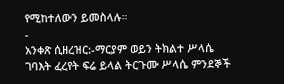የሚከተለውን ይመስላሉ።
-
አንቀጽ ሲዘረዝር:-ማርያም ወይን ትክልተ ሥላሴ ገባእት ፈረየት ፍሬ ይላል ትርጉሙ ሥላሴ ምንደኞች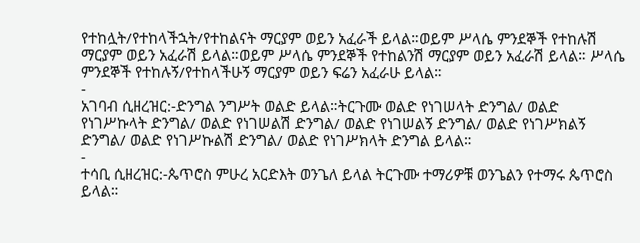የተከሏት/የተከላችኋት/የተከልናት ማርያም ወይን አፈራች ይላል።ወይም ሥላሴ ምንደኞች የተከሉሽ ማርያም ወይን አፈራሽ ይላል።ወይም ሥላሴ ምንደኞች የተከልንሽ ማርያም ወይን አፈራሽ ይላል። ሥላሴ ምንደኞች የተከሉኝ/የተከላችሁኝ ማርያም ወይን ፍሬን አፈራሁ ይላል።
-
አገባብ ሲዘረዝር:-ድንግል ንግሥት ወልድ ይላል።ትርጉሙ ወልድ የነገሠላት ድንግል/ ወልድ የነገሥኩላት ድንግል/ ወልድ የነገሠልሽ ድንግል/ ወልድ የነገሠልኝ ድንግል/ ወልድ የነገሥክልኝ ድንግል/ ወልድ የነገሥኩልሽ ድንግል/ ወልድ የነገሥክላት ድንግል ይላል።
-
ተሳቢ ሲዘረዝር:-ጴጥሮስ ምሁረ አርድእት ወንጌለ ይላል ትርጉሙ ተማሪዎቹ ወንጌልን የተማሩ ጴጥሮስ ይላል።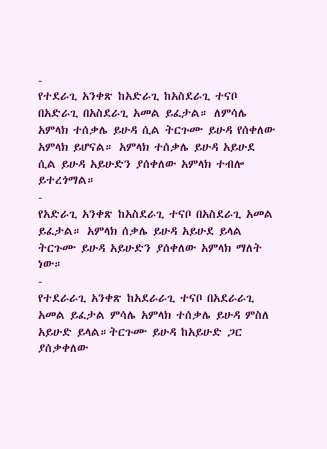-
የተደራጊ አንቀጽ ከአድራጊ ከአስደራጊ ተናቦ በአድራጊ በአስደራጊ አመል ይፈታል። ለምሳሌ አምላክ ተሰቃሌ ይሁዳ ሲል ትርጉሙ ይሁዳ የሰቀለው አምላክ ይሆናል። አምላክ ተሰቃሌ ይሁዳ አይሁደ ሲል ይሁዳ አይሁድን ያሰቀለው አምላክ ተብሎ ይተረጎማል።
-
የአድራጊ አንቀጽ ከአስደራጊ ተናቦ በአስደራጊ አመል ይፈታል። አምላክ ሰቃሌ ይሁዳ አይሁደ ይላል ትርጉሙ ይሁዳ አይሁድን ያሰቀለው አምላክ ማለት ነው።
-
የተደራራጊ አንቀጽ ከአደራራጊ ተናቦ በአደራራጊ አመል ይፈታል ምሳሌ አምላክ ተሰቃሌ ይሁዳ ምስለ አይሁድ ይላል።ትርጉሙ ይሁዳ ከአይሁድ ጋር ያሰቃቀለው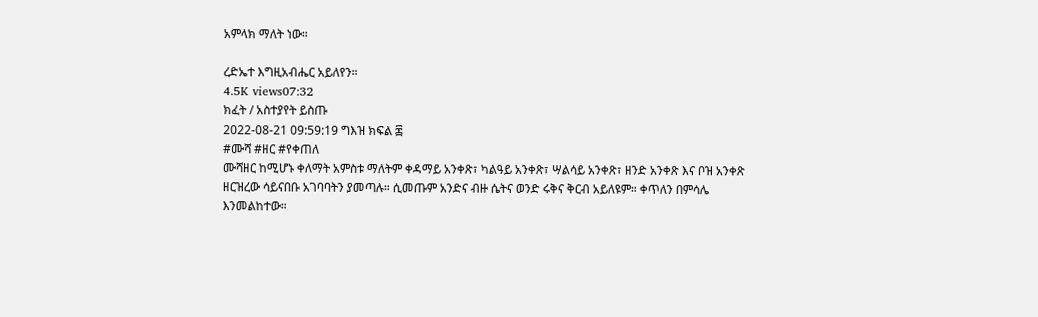አምላክ ማለት ነው።

ረድኤተ እግዚአብሔር አይለየን።
4.5K views07:32
ክፈት / አስተያየት ይስጡ
2022-08-21 09:59:19 ግእዝ ክፍል ፷
#ሙሻ #ዘር #የቀጠለ
ሙሻዘር ከሚሆኑ ቀለማት አምስቱ ማለትም ቀዳማይ አንቀጽ፣ ካልዓይ አንቀጽ፣ ሣልሳይ አንቀጽ፣ ዘንድ አንቀጽ እና ቦዝ አንቀጽ ዘርዝረው ሳይናበቡ አገባባትን ያመጣሉ። ሲመጡም አንድና ብዙ ሴትና ወንድ ሩቅና ቅርብ አይለዩም። ቀጥለን በምሳሌ እንመልከተው።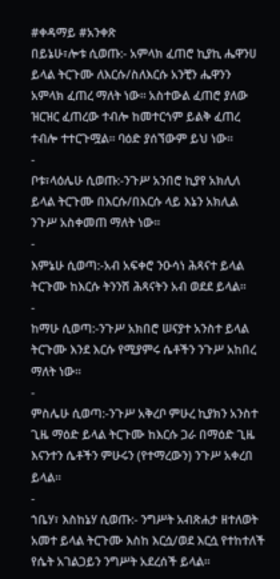#ቀዳማይ #አንቀጽ
በይኔሁ፣ሎቱ ሲወጡ:- አምላክ ፈጠሮ ኪያኪ ሔዋንሀ ይላል ትርጉሙ ለእርሱ/ስለእርሱ አንቺን ሔዋንን አምላክ ፈጠረ ማለት ነው። አስተውል ፈጠሮ ያለው ዝርዝር ፈጠረው ተብሎ ከመተርጎም ይልቅ ፈጠረ ተብሎ ተተርጉሟል። ባዕድ ያሰኘውም ይህ ነው።
-
ቦቱ፣ላዕሌሁ ሲወጡ:-ንጉሥ አንበሮ ኪያየ አክሊለ ይላል ትርጉሙ በእርሱ/በእርሱ ላይ እኔን አክሊል ንጉሥ አስቀመጠ ማለት ነው።
-
እምኔሁ ሲወጣ:-አብ አፍቀሮ ንዑሳነ ሕጻናተ ይላል ትርጉሙ ከእርሱ ትንንሽ ሕጻናትን አብ ወደደ ይላል።
-
ከማሁ ሲወጣ:-ንጉሥ አክበሮ ሠናያተ አንስተ ይላል ትርጉሙ እንደ እርሱ የሚያምሩ ሴቶችን ንጉሥ አከበረ ማለት ነው።
-
ምስሌሁ ሲወጣ:-ንጉሥ አቅረቦ ምሁረ ኪያክን አንስተ ጊዜ ማዕድ ይላል ትርጉሙ ከእርሱ ጋራ በማዕድ ጊዜ እናንተን ሴቶችን ምሁሩን (የተማረውን) ንጉሥ አቀረበ ይላል።
-
ኀቤሃ፣ እስከኔሃ ሲወጡ:- ንግሥት አብጽሐታ ዘተለወት አመተ ይላል ትርጉሙ እስከ እርሷ/ወደ እርሷ የተከተለች የሴት አገልጋይን ንግሥት አደረሰች ይላል።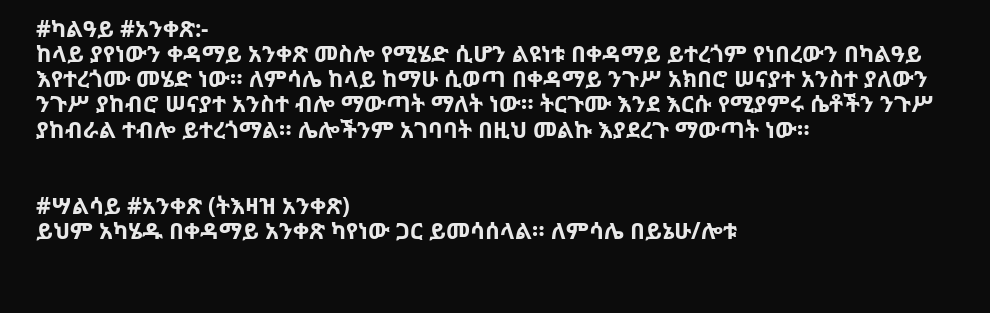#ካልዓይ #አንቀጽ:-
ከላይ ያየነውን ቀዳማይ አንቀጽ መስሎ የሚሄድ ሲሆን ልዩነቱ በቀዳማይ ይተረጎም የነበረውን በካልዓይ እየተረጎሙ መሄድ ነው። ለምሳሌ ከላይ ከማሁ ሲወጣ በቀዳማይ ንጉሥ አክበሮ ሠናያተ አንስተ ያለውን ንጉሥ ያከብሮ ሠናያተ አንስተ ብሎ ማውጣት ማለት ነው። ትርጉሙ እንደ እርሱ የሚያምሩ ሴቶችን ንጉሥ ያከብራል ተብሎ ይተረጎማል። ሌሎችንም አገባባት በዚህ መልኩ እያደረጉ ማውጣት ነው።


#ሣልሳይ #አንቀጽ (ትእዛዝ አንቀጽ)
ይህም አካሄዱ በቀዳማይ አንቀጽ ካየነው ጋር ይመሳሰላል። ለምሳሌ በይኔሁ/ሎቱ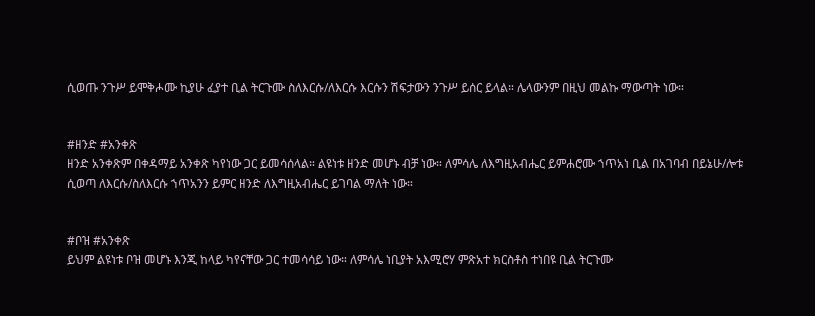ሲወጡ ንጉሥ ይሞቅሖሙ ኪያሁ ፈያተ ቢል ትርጉሙ ስለእርሱ/ለእርሱ እርሱን ሽፍታውን ንጉሥ ይሰር ይላል። ሌላውንም በዚህ መልኩ ማውጣት ነው።


#ዘንድ #አንቀጽ
ዘንድ አንቀጽም በቀዳማይ አንቀጽ ካየነው ጋር ይመሳሰላል። ልዩነቱ ዘንድ መሆኑ ብቻ ነው። ለምሳሌ ለእግዚአብሔር ይምሐሮሙ ኀጥአነ ቢል በአገባብ በይኔሁ/ሎቱ ሲወጣ ለእርሱ/ስለእርሱ ኀጥአንን ይምር ዘንድ ለእግዚአብሔር ይገባል ማለት ነው።


#ቦዝ #አንቀጽ
ይህም ልዩነቱ ቦዝ መሆኑ እንጂ ከላይ ካየናቸው ጋር ተመሳሳይ ነው። ለምሳሌ ነቢያት አእሚሮሃ ምጽአተ ክርስቶስ ተነበዩ ቢል ትርጉሙ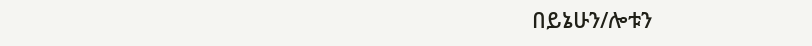በይኔሁን/ሎቱን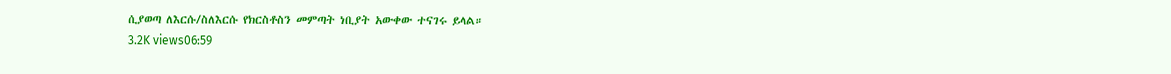ሲያወጣ ለእርሱ/ስለእርሱ የክርስቶስን መምጣት ነቢያት አውቀው ተናገሩ ይላል።
3.2K views06:59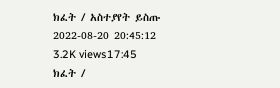ክፈት / አስተያየት ይስጡ
2022-08-20 20:45:12
3.2K views17:45
ክፈት /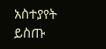አስተያየት ይስጡ